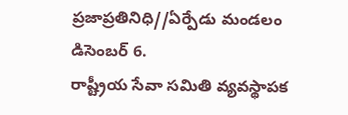ప్రజాప్రతినిధి//ఏర్పేడు మండలం డిసెంబర్ 6.
రాష్ట్రీయ సేవా సమితి వ్యవస్థాపక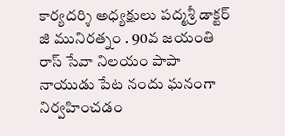కార్యదర్శి అధ్యక్షులు పద్మశ్రీ డాక్టర్ జి మునిరత్నం . 90వ జయంతి రాస్ సేవా నిలయం పాపా నాయుడు పేట నందు ఘనంగా నిర్వహించడం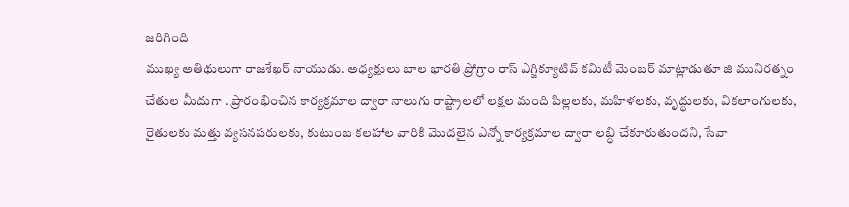జరిగింది
ముఖ్య అతిథులుగా రాజశేఖర్ నాయుడు. అధ్యక్షులు బాల భారతి ప్రోగ్రాం రాస్ ఎగ్జిక్యూటివ్ కమిటీ మెంబర్ మాట్లాడుతూ జి మునిరత్నం చేతుల మీదుగా . ప్రారంభించిన కార్యక్రమాల ద్వారా నాలుగు రాష్ట్రాలలో లక్షల మంది పిల్లలకు, మహిళలకు, వృద్ధులకు, వికలాంగులకు, రైతులకు మత్తు వ్యసనపరులకు, కుటుంబ కలహాల వారికి మొదలైన ఎన్నో కార్యక్రమాల ద్వారా లబ్ధి చేకూరుతుందని, సేవా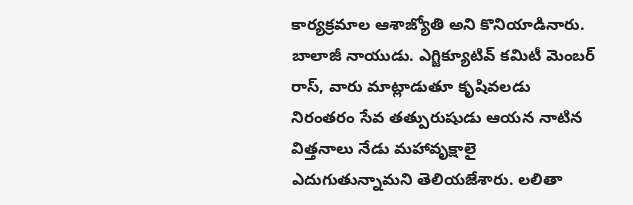కార్యక్రమాల ఆశాజ్యోతి అని కొనియాడినారు.
బాలాజీ నాయుడు. ఎగ్జిక్యూటివ్ కమిటీ మెంబర్ రాస్, వారు మాట్లాడుతూ కృషివలడు నిరంతరం సేవ తత్పురుషుడు ఆయన నాటిన విత్తనాలు నేడు మహావృక్షాలై ఎదుగుతున్నామని తెలియజేశారు. లలితా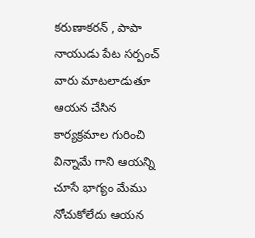కరుణాకరన్ , పాపా నాయుడు పేట సర్పంచ్ వారు మాటలాడుతూ ఆయన చేసిన కార్యక్రమాల గురించి విన్నామే గాని ఆయన్ని చూసే భాగ్యం మేము నోచుకోలేదు ఆయన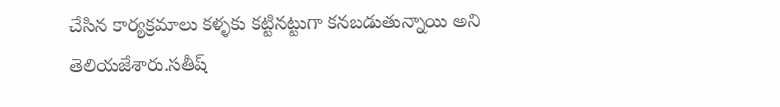చేసిన కార్యక్రమాలు కళ్ళకు కట్టినట్టుగా కనబడుతున్నాయి అని తెలియజేశారు.సతీష్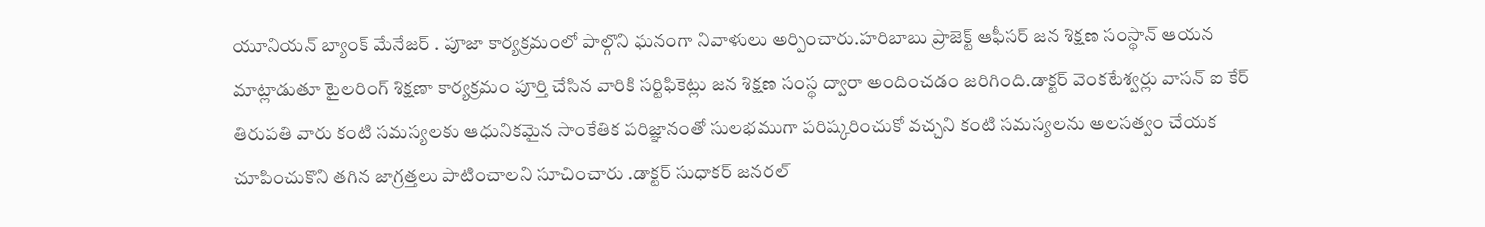యూనియన్ బ్యాంక్ మేనేజర్ . పూజా కార్యక్రమంలో పాల్గొని ఘనంగా నివాళులు అర్పించారు.హరిబాబు ప్రాజెక్ట్ ఆఫీసర్ జన శిక్షణ సంస్థాన్ ఆయన మాట్లాడుతూ టైలరింగ్ శిక్షణా కార్యక్రమం పూర్తి చేసిన వారికి సర్టిఫికెట్లు జన శిక్షణ సంస్థ ద్వారా అందించడం జరిగింది.డాక్టర్ వెంకటేశ్వర్లు వాసన్ ఐ కేర్ తిరుపతి వారు కంటి సమస్యలకు ఆధునికమైన సాంకేతిక పరిజ్ఞానంతో సులభముగా పరిష్కరించుకో వచ్చని కంటి సమస్యలను అలసత్వం చేయక చూపించుకొని తగిన జాగ్రత్తలు పాటించాలని సూచించారు .డాక్టర్ సుధాకర్ జనరల్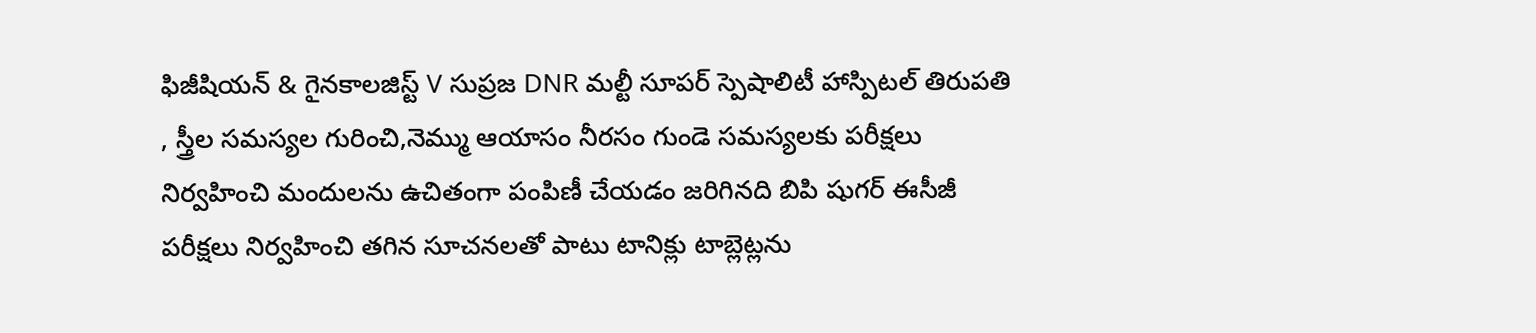ఫిజీషియన్ & గైనకాలజిస్ట్ V సుప్రజ DNR మల్టీ సూపర్ స్పెషాలిటీ హాస్పిటల్ తిరుపతి , స్త్రీల సమస్యల గురించి,నెమ్ము ఆయాసం నీరసం గుండె సమస్యలకు పరీక్షలు నిర్వహించి మందులను ఉచితంగా పంపిణీ చేయడం జరిగినది బిపి షుగర్ ఈసీజీ పరీక్షలు నిర్వహించి తగిన సూచనలతో పాటు టానిక్లు టాబ్లెట్లను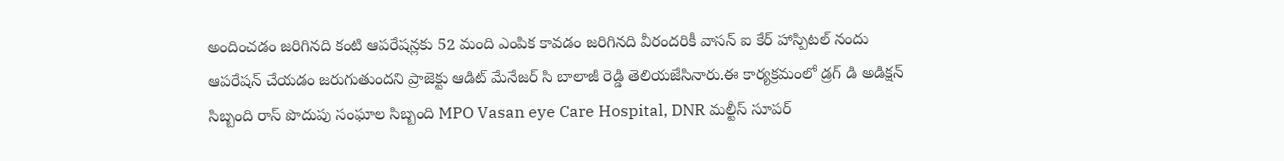అందించడం జరిగినది కంటి ఆపరేషన్లకు 52 మంది ఎంపిక కావడం జరిగినది వీరందరికీ వాసన్ ఐ కేర్ హాస్పిటల్ నందు ఆపరేషన్ చేయడం జరుగుతుందని ప్రాజెక్టు ఆడిట్ మేనేజర్ సి బాలాజీ రెడ్డి తెలియజేసినారు.ఈ కార్యక్రమంలో డ్రగ్ డి అడిక్షన్ సిబ్బంది రాస్ పొదుపు సంఘాల సిబ్బంది MPO Vasan eye Care Hospital, DNR మల్టీస్ సూపర్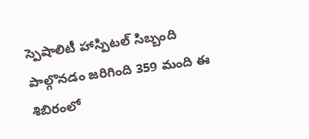స్పెషాలిటీ హాస్పిటల్ సిబ్బంది పాల్గొనడం జరిగింది 359 మంది ఈ శిబిరంలో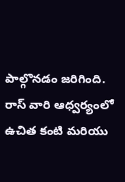పాల్గొనడం జరిగింది.
రాస్ వారి ఆధ్వర్యంలో ఉచిత కంటి మరియు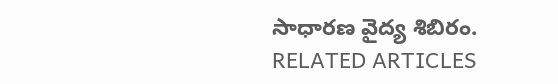సాధారణ వైద్య శిబిరం.
RELATED ARTICLES